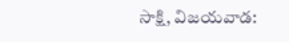సాక్షి, విజయవాడ: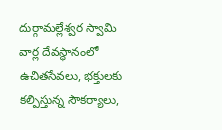దుర్గామల్లేశ్వర స్వామి వార్ల దేవస్థానంలో ఉచితసేవలు, భక్తులకు కల్పిస్తున్న సౌకర్యాలు,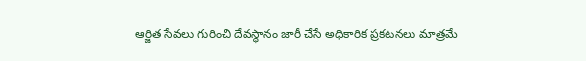ఆర్జిత సేవలు గురించి దేవస్థానం జారీ చేసే అధికారిక ప్రకటనలు మాత్రమే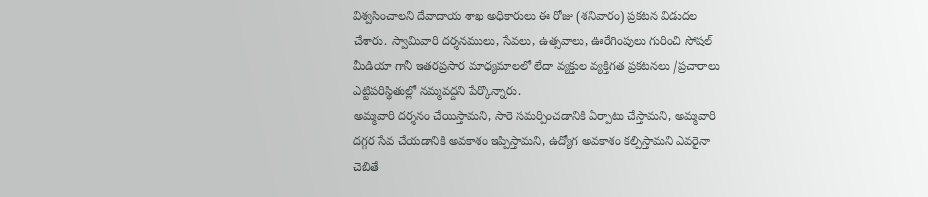విశ్వసించాలని దేవాదాయ శాఖ అధికారులు ఈ రోజు (శనివారం) ప్రకటన విడుదల చేశారు. స్వామివారి దర్శనములు, సేవలు, ఉత్సవాలు, ఊరేగింపులు గురించి సోషల్ మీడియా గానీ ఇతరప్రసార మాధ్యమాలలో లేదా వ్యక్తుల వ్యక్తిగత ప్రకటనలు /ప్రచారాలు ఎట్టిపరిస్థితుల్లో నమ్మవద్దని పేర్కొన్నారు.
అమ్మవారి దర్శనం చేయిస్తామని, సారె సమర్పించడానికి ఏర్పాటు చేస్తామని, అమ్మవారి దగ్గర సేవ చేయడానికి అవకాశం ఇప్పిస్తామని, ఉద్యోగ అవకాశం కల్పిస్తామని ఎవరైనా చెబితే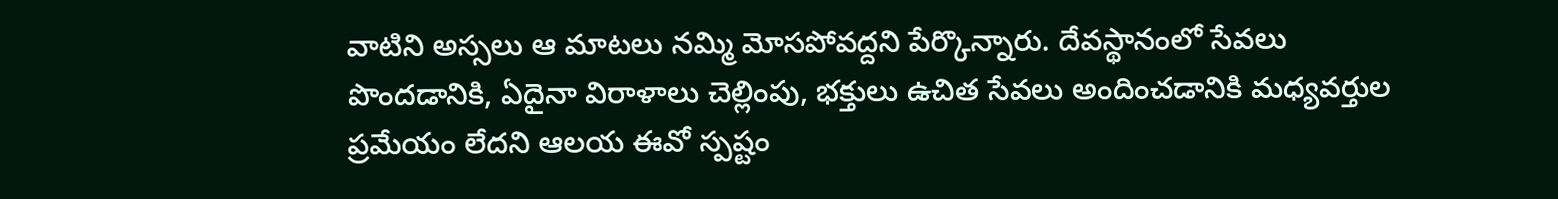వాటిని అస్సలు ఆ మాటలు నమ్మి మోసపోవద్దని పేర్కొన్నారు. దేవస్థానంలో సేవలు పొందడానికి, ఏదైనా విరాళాలు చెల్లింపు, భక్తులు ఉచిత సేవలు అందించడానికి మధ్యవర్తుల ప్రమేయం లేదని ఆలయ ఈవో స్పష్టం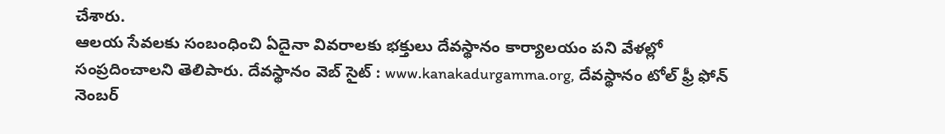చేశారు.
ఆలయ సేవలకు సంబంధించి ఏదైనా వివరాలకు భక్తులు దేవస్థానం కార్యాలయం పని వేళల్లో సంప్రదించాలని తెలిపారు. దేవస్థానం వెబ్ సైట్ : www.kanakadurgamma.org, దేవస్థానం టోల్ ఫ్రీ ఫోన్ నెంబర్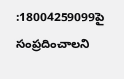:18004259099పై సంప్రదించాలని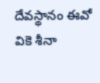దేవస్థానం ఈవో వికె శీనా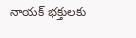నాయక్ భక్తులకు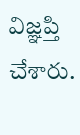విజ్ఞప్తి చేశారు.